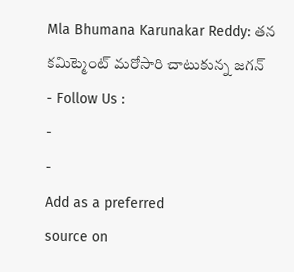Mla Bhumana Karunakar Reddy: తన కమిట్మెంట్ మరోసారి చాటుకున్న జగన్
- Follow Us :
-
-
Add as a preferred
source on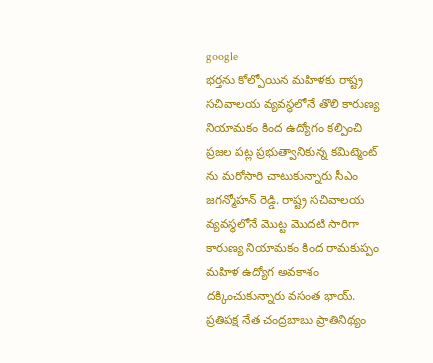google
భర్తను కోల్పోయిన మహిళకు రాష్ట్ర సచివాలయ వ్యవస్థలోనే తొలి కారుణ్య నియామకం కింద ఉద్యోగం కల్పించి ప్రజల పట్ల ప్రభుత్వానికున్న కమిట్మెంట్ ను మరోసారి చాటుకున్నారు సీఎం జగన్మోహన్ రెడ్డి. రాష్ట్ర సచివాలయ వ్యవస్థలోనే మొట్ట మొదటి సారిగా కారుణ్య నియామకం కింద రామకుప్పం మహిళ ఉద్యోగ అవకాశం దక్కించుకున్నారు వసంత భాయ్. ప్రతిపక్ష నేత చంద్రబాబు ప్రాతినిథ్యం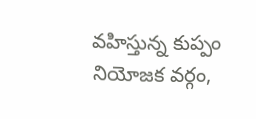వహిస్తున్న కుప్పం నియోజక వర్గం,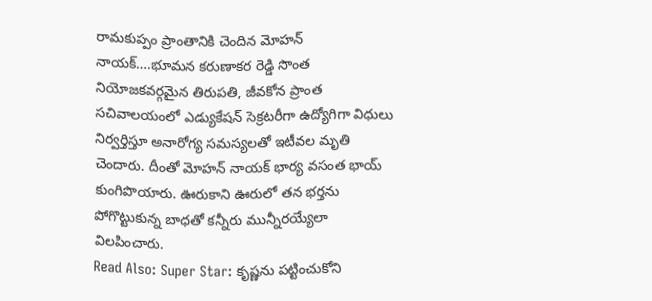రామకుప్పం ప్రాంతానికి చెందిన మోహన్ నాయక్….భూమన కరుణాకర రెడ్డి సొంత నియోజకవర్గమైన తిరుపతి, జీవకోన ప్రాంత సచివాలయంలో ఎడ్యుకేషన్ సెక్రటరీగా ఉద్యోగిగా విధులు నిర్వర్తిస్తూ అనారోగ్య సమస్యలతో ఇటీవల మృతి చెందారు. దీంతో మోహన్ నాయక్ భార్య వసంత భాయ్ కుంగిపొయారు. ఊరుకాని ఊరులో తన భర్తను పోగొట్టుకున్న బాధతో కన్నీరు మున్నీరయ్యేలా విలపించారు.
Read Also: Super Star: కృష్ణను పట్టించుకోని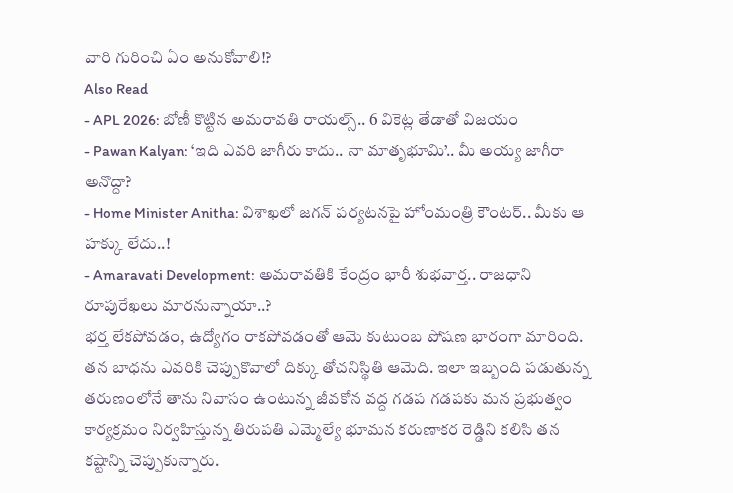వారి గురించి ఏం అనుకోవాలి!?
Also Read
- APL 2026: బోణీ కొట్టిన అమరావతి రాయల్స్.. 6 వికెట్ల తేడాతో విజయం
- Pawan Kalyan: ‘ఇది ఎవరి జాగీరు కాదు.. నా మాతృభూమి’.. మీ అయ్య జాగీరా అనొద్దా?
- Home Minister Anitha: విశాఖలో జగన్ పర్యటనపై హోంమంత్రి కౌంటర్.. మీకు ఆ హక్కు లేదు..!
- Amaravati Development: అమరావతికి కేంద్రం భారీ శుభవార్త.. రాజధాని రూపురేఖలు మారనున్నాయా..?
భర్త లేకపోవడం, ఉద్యోగం రాకపోవడంతో ఆమె కుటుంబ పోషణ భారంగా మారింది. తన బాధను ఎవరికి చెప్పుకొవాలో దిక్కు తోచనిస్థితి ఆమెది. ఇలా ఇబ్బంది పడుతున్న తరుణంలోనే తాను నివాసం ఉంటున్న జీవకోన వద్ద గడప గడపకు మన ప్రభుత్వం కార్యక్రమం నిర్వహిస్తున్న తిరుపతి ఎమ్మెల్యే భూమన కరుణాకర రెడ్డిని కలిసి తన కష్టాన్ని చెప్పుకున్నారు.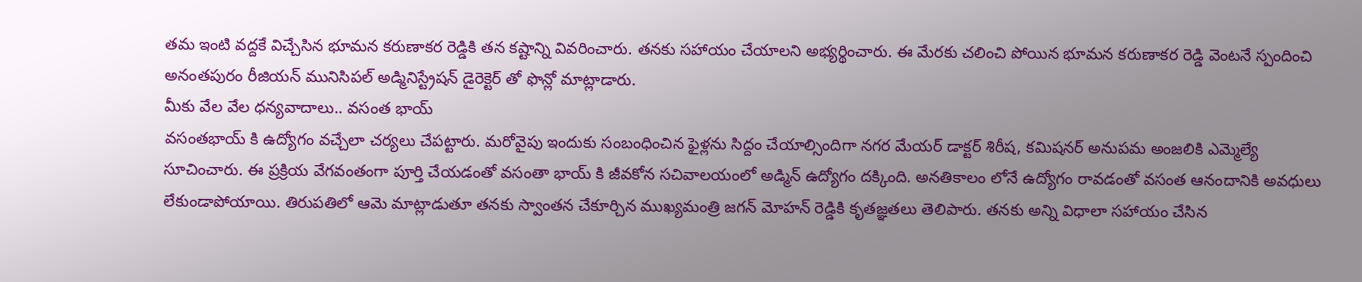తమ ఇంటి వద్దకే విచ్చేసిన భూమన కరుణాకర రెడ్డికి తన కష్టాన్ని వివరించారు. తనకు సహాయం చేయాలని అభ్యర్థించారు. ఈ మేరకు చలించి పోయిన భూమన కరుణాకర రెడ్డి వెంటనే స్పందించి అనంతపురం రీజియన్ మునిసిపల్ అడ్మినిస్ట్రేషన్ డైరెక్టెర్ తో ఫొన్లో మాట్లాడారు.
మీకు వేల వేల ధన్యవాదాలు.. వసంత భాయ్
వసంతభాయ్ కి ఉద్యోగం వచ్చేలా చర్యలు చేపట్టారు. మరోవైపు ఇందుకు సంబంధించిన ఫైళ్లను సిద్దం చేయాల్సిందిగా నగర మేయర్ డాక్టర్ శిరీష, కమిషనర్ అనుపమ అంజలికి ఎమ్మెల్యే సూచించారు. ఈ ప్రక్రియ వేగవంతంగా పూర్తి చేయడంతో వసంతా భాయ్ కి జీవకోన సచివాలయంలో అడ్మిన్ ఉద్యోగం దక్కింది. అనతికాలం లోనే ఉద్యోగం రావడంతో వసంత ఆనందానికి అవధులు లేకుండాపోయాయి. తిరుపతిలో ఆమె మాట్లాడుతూ తనకు స్వాంతన చేకూర్చిన ముఖ్యమంత్రి జగన్ మోహన్ రెడ్డికి కృతజ్ఞతలు తెలిపారు. తనకు అన్ని విధాలా సహాయం చేసిన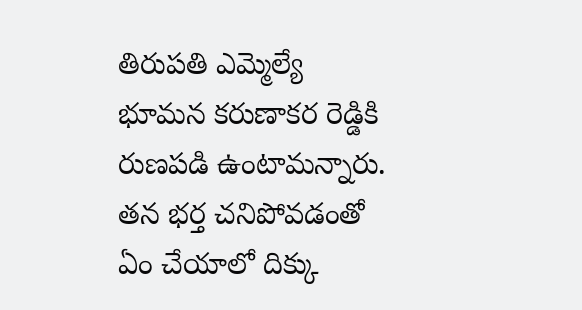తిరుపతి ఎమ్మెల్యే భూమన కరుణాకర రెడ్డికి రుణపడి ఉంటామన్నారు.
తన భర్త చనిపోవడంతో ఏం చేయాలో దిక్కు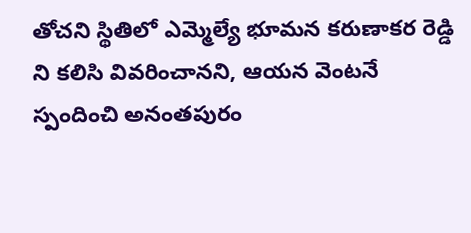తోచని స్థితిలో ఎమ్మెల్యే భూమన కరుణాకర రెడ్డి ని కలిసి వివరించానని, ఆయన వెంటనే స్పందించి అనంతపురం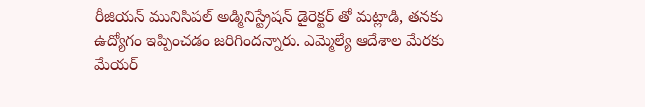రీజియన్ మునిసిపల్ అడ్మినిస్ట్రేషన్ డైరెక్టర్ తో మట్లాడి, తనకు ఉద్యోగం ఇప్పించడం జరిగిందన్నారు. ఎమ్మెల్యే ఆదేశాల మేరకు మేయర్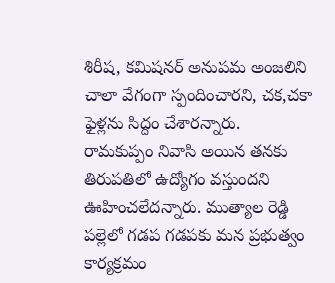శిరీష, కమిషనర్ అనుపమ అంజలిని చాలా వేగంగా స్పందించారని, చక,చకా ఫైళ్లను సిద్దం చేశారన్నారు. రామకుప్పం నివాసి అయిన తనకు తిరుపతిలో ఉద్యోగం వస్తుందని ఊహించలేదన్నారు. ముత్యాల రెడ్డి పల్లెలో గడప గడపకు మన ప్రభుత్వం కార్యక్రమం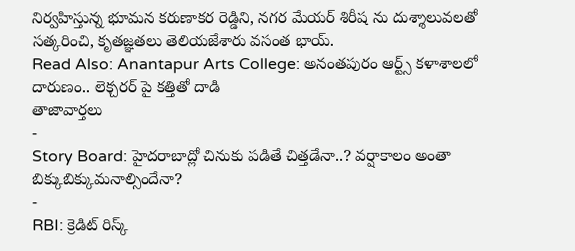నిర్వహిస్తున్న భూమన కరుణాకర రెడ్డిని, నగర మేయర్ శిరీష ను దుశ్శాలువలతో సత్కరించి, కృతజ్ఞతలు తెలియజేశారు వసంత భాయ్.
Read Also: Anantapur Arts College: అనంతపురం ఆర్ట్స్ కళాశాలలో దారుణం.. లెక్చరర్ పై కత్తితో దాడి
తాజావార్తలు
-
Story Board: హైదరాబాద్లో చినుకు పడితే చిత్తడేనా..? వర్షాకాలం అంతా బిక్కుబిక్కుమనాల్సిందేనా?
-
RBI: క్రెడిట్ రిస్క్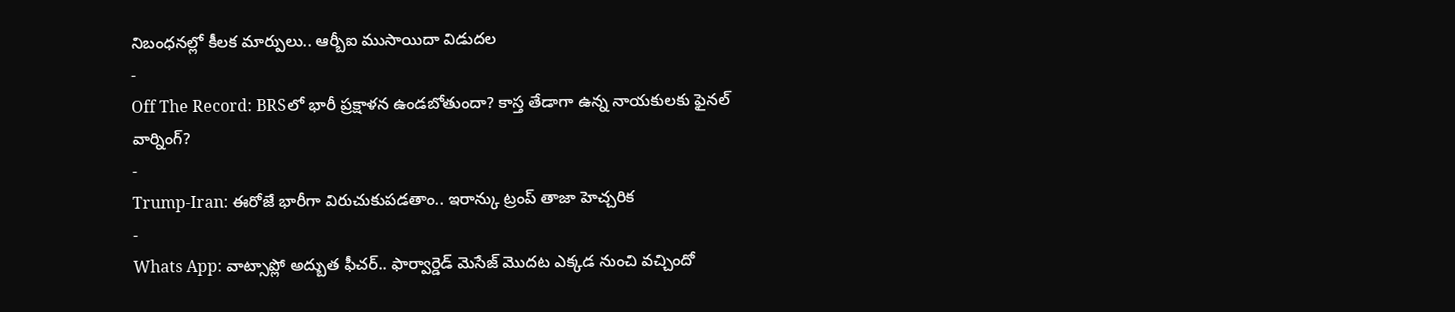నిబంధనల్లో కీలక మార్పులు.. ఆర్బీఐ ముసాయిదా విడుదల
-
Off The Record: BRSలో భారీ ప్రక్షాళన ఉండబోతుందా? కాస్త తేడాగా ఉన్న నాయకులకు ఫైనల్ వార్నింగ్?
-
Trump-Iran: ఈరోజే భారీగా విరుచుకుపడతాం.. ఇరాన్కు ట్రంప్ తాజా హెచ్చరిక
-
Whats App: వాట్సాప్లో అద్బుత ఫీచర్.. ఫార్వార్డెడ్ మెసేజ్ మొదట ఎక్కడ నుంచి వచ్చిందో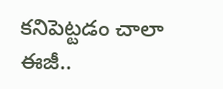కనిపెట్టడం చాలా ఈజీ..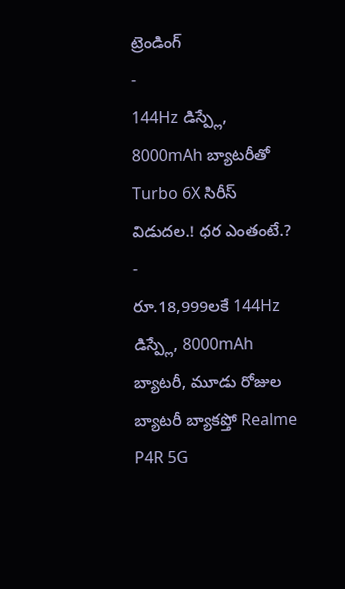ట్రెండింగ్
-
144Hz డిస్ప్లే, 8000mAh బ్యాటరీతో Turbo 6X సిరీస్ విడుదల.! ధర ఎంతంటే.?
-
రూ.18,999లకే 144Hz డిస్ప్లే, 8000mAh బ్యాటరీ, మూడు రోజుల బ్యాటరీ బ్యాకప్తో Realme P4R 5G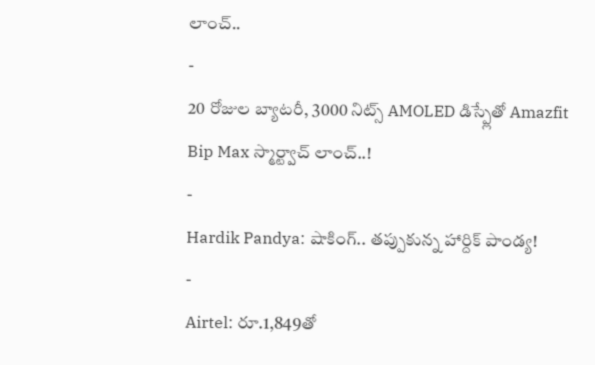లాంచ్..
-
20 రోజుల బ్యాటరీ, 3000 నిట్స్ AMOLED డిస్ప్లేతో Amazfit Bip Max స్మార్ట్వాచ్ లాంచ్..!
-
Hardik Pandya: షాకింగ్.. తప్పుకున్న హార్దిక్ పాండ్య!
-
Airtel: రూ.1,849తో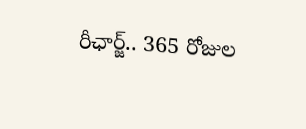రీఛార్జ్.. 365 రోజుల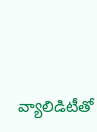వ్యాలిడిటీతో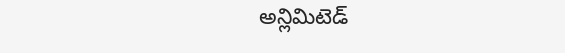అన్లిమిటెడ్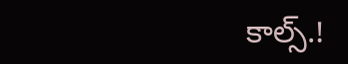కాల్స్.!